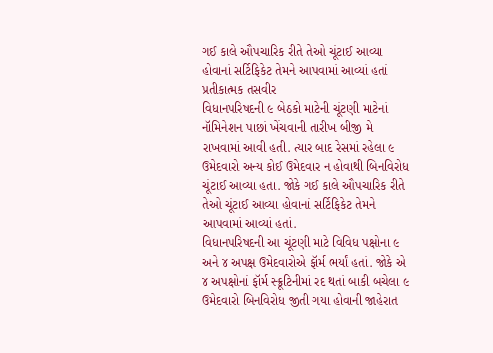ગઈ કાલે ઔપચારિક રીતે તેઓ ચૂંટાઈ આવ્યા હોવાનાં સર્ટિફિકેટ તેમને આપવામાં આવ્યાં હતાં
પ્રતીકાત્મક તસવીર
વિધાનપરિષદની ૯ બેઠકો માટેની ચૂંટણી માટેનાં નૉમિનેશન પાછાં ખેંચવાની તારીખ બીજી મે રાખવામાં આવી હતી. ત્યાર બાદ રેસમાં રહેલા ૯ ઉમેદવારો અન્ય કોઈ ઉમેદવાર ન હોવાથી બિનવિરોધ ચૂંટાઈ આવ્યા હતા. જોકે ગઈ કાલે ઔપચારિક રીતે તેઓ ચૂંટાઈ આવ્યા હોવાનાં સર્ટિફિકેટ તેમને આપવામાં આવ્યાં હતાં.
વિધાનપરિષદની આ ચૂંટણી માટે વિવિધ પક્ષોના ૯ અને ૪ અપક્ષ ઉમેદવારોએ ફૉર્મ ભર્યાં હતાં. જોકે એ ૪ અપક્ષોનાં ફૉર્મ સ્ક્રૂટિનીમાં રદ થતાં બાકી બચેલા ૯ ઉમેદવારો બિનવિરોધ જીતી ગયા હોવાની જાહેરાત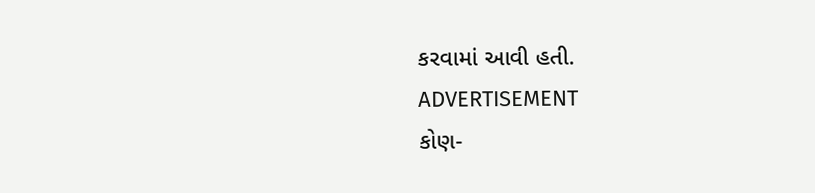કરવામાં આવી હતી.
ADVERTISEMENT
કોણ-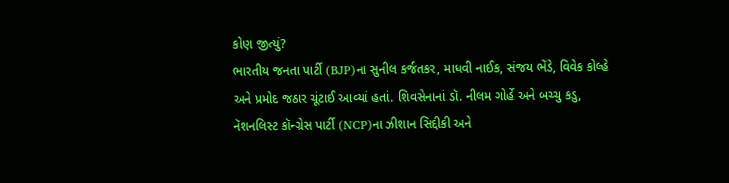કોણ જીત્યું?
ભારતીય જનતા પાર્ટી (BJP)ના સુનીલ કર્જતકર, માધવી નાઈક, સંજય ભેંડે, વિવેક કોલ્હે અને પ્રમોદ જઠાર ચૂંટાઈ આવ્યાં હતાં. શિવસેનાનાં ડૉ. નીલમ ગોર્હે અને બચ્ચુ કડુ, નૅશનલિસ્ટ કૉન્ગ્રેસ પાર્ટી (NCP)ના ઝીશાન સિદ્દીકી અને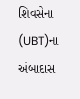શિવસેના (UBT)ના અંબાદાસ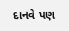દાનવે પણ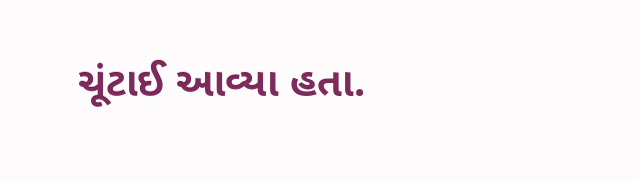ચૂંટાઈ આવ્યા હતા.